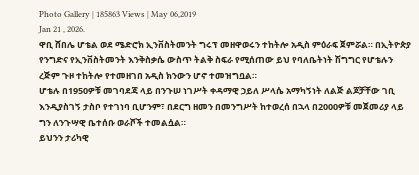Photo Gallery | 185863 Views | May 06,2019
Jan 21 , 2026.
ዋቢ ሸበሌ ሆቴል ወደ ሜድሮክ ኢንቨስትመንት ግሩፕ መዘዋወሩን ተከትሎ አዲስ ምዕራፍ ጀምሯል። በኢትዮጵያ የንግድና የኢንቨስትመንት እንቅስቃሴ ውስጥ ትልቅ ስፍራ የሚሰጠው ይህ የባለቤትነት ሽግግር የሆቴሉን ረጅም ጉዞ ተከትሎ የተመዘገበ አዲስ ክንውን ሆኖ ተመዝግቧል።
ሆቴሉ በ1950ዎቹ መገባደጃ ላይ በንጉሠ ነገሥት ቀዳማዊ ኃይለ ሥላሴ አማካኝነት ለልጅ ልጆቻቸው ገቢ እንዲያስገኝ ታስቦ የተገነባ ቢሆንም፣ በደርግ ዘመን በመንግሥት ከተወረሰ በኋላ በ2000ዎቹ መጀመሪያ ላይ ግን ለንጉሣዊ ቤተሰቡ ወራሾች ተመልሷል።
ይህንን ታሪካዊ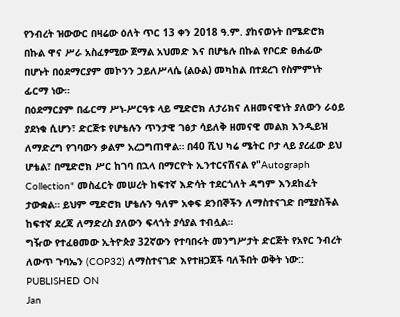የንብረት ዝውውር በዛሬው ዕለት ጥር 13 ቀን 2018 ዓ.ም. ያከናወኑት በሜድሮክ በኩል ዋና ሥራ አስፈፃሚው ጀማል አህመድ እና በሆቴሉ በኩል የቦርድ ፀሐፊው በሆኑት በዕደማርያም መኮንን ኃይለሥላሴ (ልዑል) መካከል በተደረገ የስምምነት ፊርማ ነው።
በዕደማርያም በፊርማ ሥነ-ሥርዓቱ ላይ ሚድሮክ ለታሪክና ለዘመናዊነት ያለውን ራዕይ ያደነቁ ሲሆን፣ ድርጅቱ የሆቴሉን ጥንታዊ ገፅታ ሳይለቅ ዘመናዊ መልክ እንዲይዝ ለማድረግ የገባውን ቃልም አረጋግጠዋል። በ40 ሺህ ካሬ ሜትር ቦታ ላይ ያረፈው ይህ ሆቴል፣ በሚድሮክ ሥር ከገባ በኋላ በማርዮት ኢንተርናሽናል የ"Autograph Collection" መስፈርት መሠረት ከፍተኛ እድሳት ተደርጎለት ዳግም እንደከፈት ታውቋል። ይህም ሚድሮክ ሆቴሉን ዓለም አቀፍ ደንበኞችን ለማስተናገድ በሚያስችል ከፍተኛ ደረጃ ለማድረስ ያለውን ፍላጎት ያሳያል ተብሏል።
ግዥው የተፈፀመው ኢትዮጵያ 32ኛውን የተባበሩት መንግሥታት ድርጅት የአየር ንብረት ለውጥ ጉባኤን (COP32) ለማስተናገድ እየተዘጋጀች ባለችበት ወቅት ነው::
PUBLISHED ON
Jan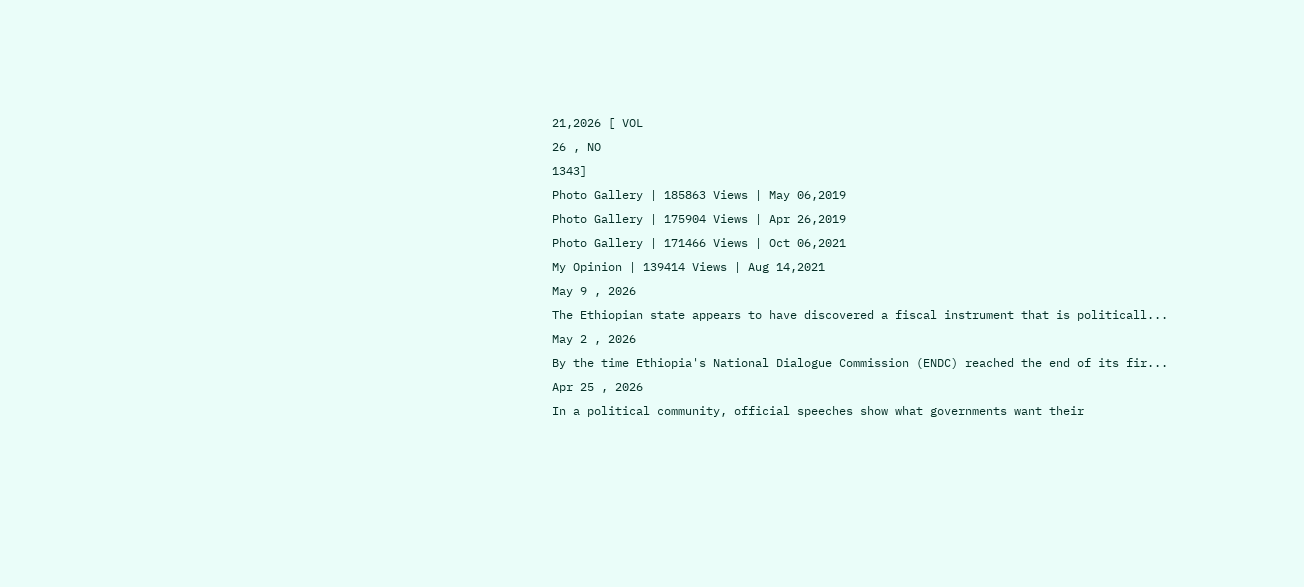21,2026 [ VOL
26 , NO
1343]
Photo Gallery | 185863 Views | May 06,2019
Photo Gallery | 175904 Views | Apr 26,2019
Photo Gallery | 171466 Views | Oct 06,2021
My Opinion | 139414 Views | Aug 14,2021
May 9 , 2026
The Ethiopian state appears to have discovered a fiscal instrument that is politicall...
May 2 , 2026
By the time Ethiopia's National Dialogue Commission (ENDC) reached the end of its fir...
Apr 25 , 2026
In a political community, official speeches show what governments want their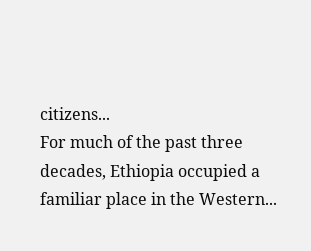citizens...
For much of the past three decades, Ethiopia occupied a familiar place in the Western...